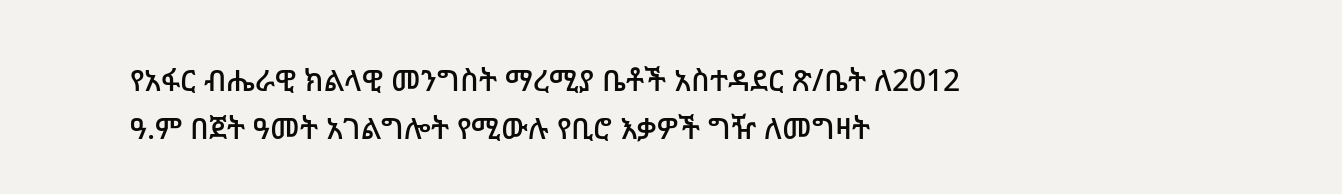የአፋር ብሔራዊ ክልላዊ መንግስት ማረሚያ ቤቶች አስተዳደር ጽ/ቤት ለ2012 ዓ.ም በጀት ዓመት አገልግሎት የሚውሉ የቢሮ እቃዎች ግዥ ለመግዛት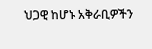ህጋዊ ከሆኑ አቅራቢዎችን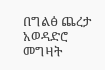በግልፅ ጨረታ አወዳድሮ መግዛት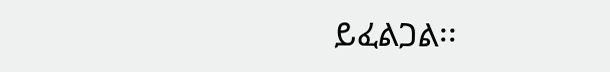ይፈልጋል፡፡